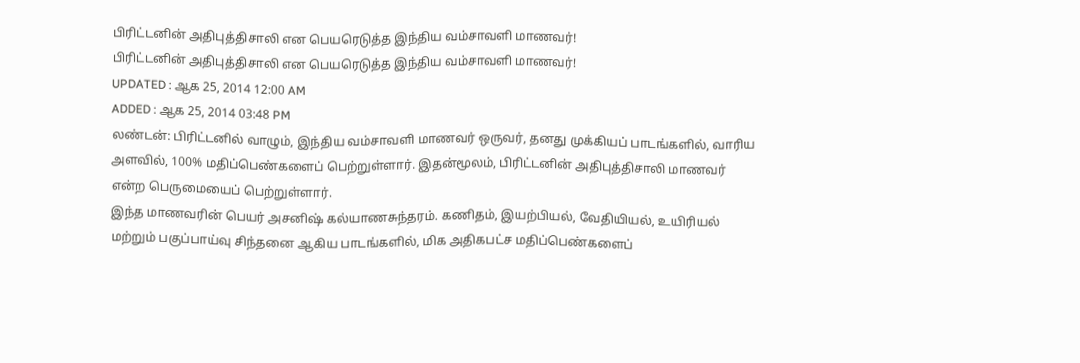பிரிட்டனின் அதிபுத்திசாலி என பெயரெடுத்த இந்திய வம்சாவளி மாணவர்!
பிரிட்டனின் அதிபுத்திசாலி என பெயரெடுத்த இந்திய வம்சாவளி மாணவர்!
UPDATED : ஆக 25, 2014 12:00 AM
ADDED : ஆக 25, 2014 03:48 PM
லண்டன்: பிரிட்டனில் வாழும், இந்திய வம்சாவளி மாணவர் ஒருவர், தனது முக்கியப் பாடங்களில், வாரிய அளவில், 100% மதிப்பெண்களைப் பெற்றுள்ளார். இதன்மூலம், பிரிட்டனின் அதிபுத்திசாலி மாணவர் என்ற பெருமையைப் பெற்றுள்ளார்.
இந்த மாணவரின் பெயர் அசனிஷ் கல்யாணசுந்தரம். கணிதம், இயற்பியல், வேதியியல், உயிரியல் மற்றும் பகுப்பாய்வு சிந்தனை ஆகிய பாடங்களில், மிக அதிகபட்ச மதிப்பெண்களைப்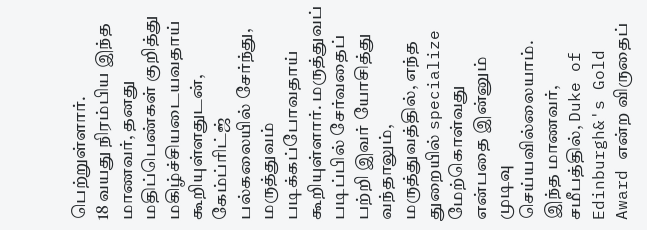பெற்றுள்ளார்.
18 வயது நிரம்பிய இந்த மாணவர், தனது மதிப்பெண்கள் குறித்து மகிழ்ச்சியடையவதாய் கூறியுள்ளதுடன், கேம்ப்ரிட்ஜ் பல்கலையில் சேர்ந்து, மருத்துவம் படிக்கப்போவதாய் கூறியுள்ளார். மருத்துவப் படிப்பில் சேர்வதைப் பற்றி இவர் யோசித்து வந்தாலும், மருத்துவத்தில், எந்த துறையில் specialize மேற்கொள்வது என்பதை இன்னும் முடிவு செய்யவில்லையாம்.
இந்த மாணவர், சமீபத்தில், Duke of Edinburgh&'s Gold Award என்ற விருதைப்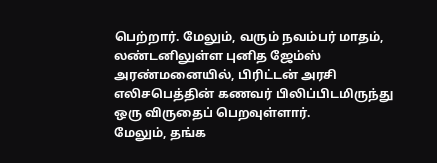பெற்றார். மேலும், வரும் நவம்பர் மாதம், லண்டனிலுள்ள புனித ஜேம்ஸ் அரண்மனையில், பிரிட்டன் அரசி எலிசபெத்தின் கணவர் பிலிப்பிடமிருந்து ஒரு விருதைப் பெறவுள்ளார்.
மேலும், தங்க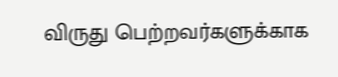விருது பெற்றவர்களுக்காக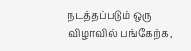நடத்தப்படும் ஒரு விழாவில் பங்கேற்க,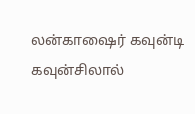லன்காஷைர் கவுன்டி கவுன்சிலால்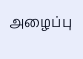அழைப்பு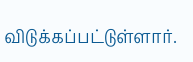விடுக்கப்பட்டுள்ளார்.